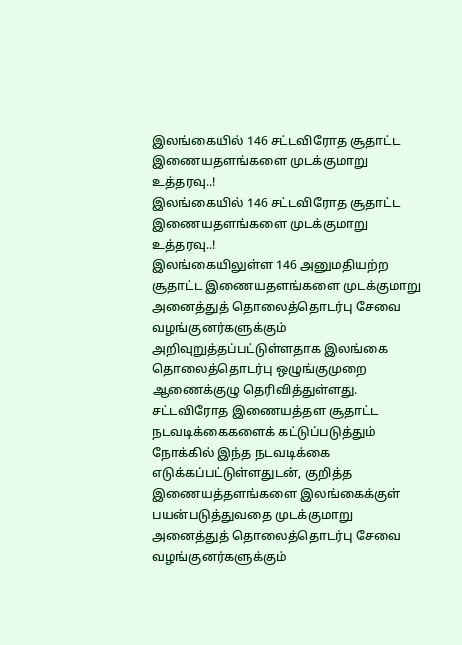இலங்கையில் 146 சட்டவிரோத சூதாட்ட இணையதளங்களை முடக்குமாறு உத்தரவு..!
இலங்கையில் 146 சட்டவிரோத சூதாட்ட இணையதளங்களை முடக்குமாறு உத்தரவு..!
இலங்கையிலுள்ள 146 அனுமதியற்ற சூதாட்ட இணையதளங்களை முடக்குமாறு அனைத்துத் தொலைத்தொடர்பு சேவை வழங்குனர்களுக்கும் அறிவுறுத்தப்பட்டுள்ளதாக இலங்கை தொலைத்தொடர்பு ஒழுங்குமுறை ஆணைக்குழு தெரிவித்துள்ளது.
சட்டவிரோத இணையத்தள சூதாட்ட நடவடிக்கைகளைக் கட்டுப்படுத்தும் நோக்கில் இந்த நடவடிக்கை எடுக்கப்பட்டுள்ளதுடன், குறித்த இணையத்தளங்களை இலங்கைக்குள் பயன்படுத்துவதை முடக்குமாறு அனைத்துத் தொலைத்தொடர்பு சேவை வழங்குனர்களுக்கும்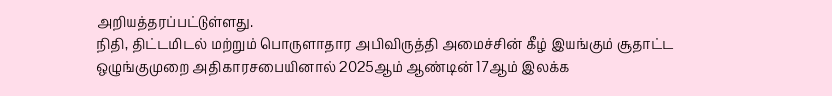அறியத்தரப்பட்டுள்ளது.
நிதி, திட்டமிடல் மற்றும் பொருளாதார அபிவிருத்தி அமைச்சின் கீழ் இயங்கும் சூதாட்ட ஒழுங்குமுறை அதிகாரசபையினால் 2025ஆம் ஆண்டின் 17ஆம் இலக்க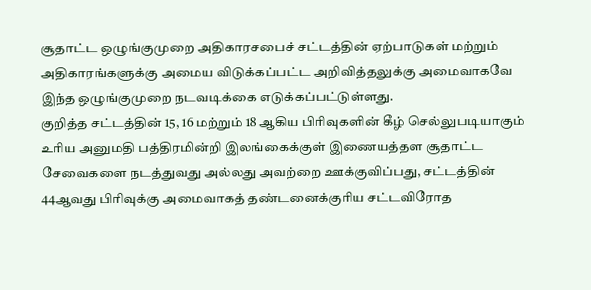சூதாட்ட ஒழுங்குமுறை அதிகாரசபைச் சட்டத்தின் ஏற்பாடுகள் மற்றும் அதிகாரங்களுக்கு அமைய விடுக்கப்பட்ட அறிவித்தலுக்கு அமைவாகவே இந்த ஒழுங்குமுறை நடவடிக்கை எடுக்கப்பட்டுள்ளது.
குறித்த சட்டத்தின் 15, 16 மற்றும் 18 ஆகிய பிரிவுகளின் கீழ் செல்லுபடியாகும் உரிய அனுமதி பத்திரமின்றி இலங்கைக்குள் இணையத்தள சூதாட்ட சேவைகளை நடத்துவது அல்லது அவற்றை ஊக்குவிப்பது, சட்டத்தின் 44ஆவது பிரிவுக்கு அமைவாகத் தண்டனைக்குரிய சட்டவிரோத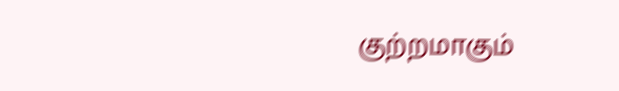குற்றமாகும்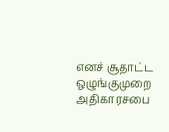எனச் சூதாட்ட ஒழுங்குமுறை அதிகாரசபை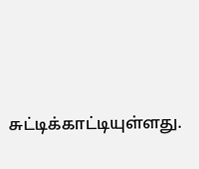சுட்டிக்காட்டியுள்ளது.